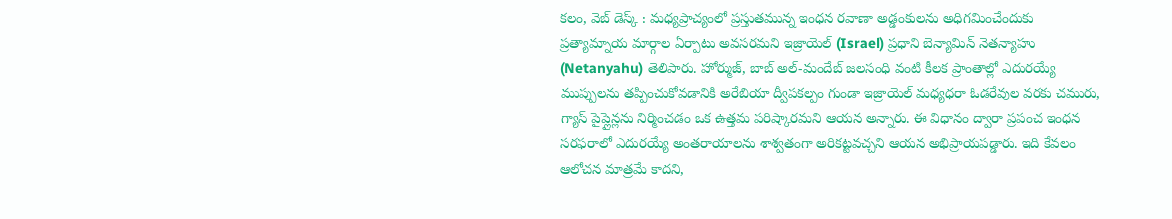కలం, వెబ్ డెస్క్ : మధ్యప్రాచ్యంలో ప్రస్తుతమున్న ఇంధన రవాణా అడ్డంకులను అధిగమించేందుకు ప్రత్యామ్నాయ మార్గాల ఏర్పాటు అవసరమని ఇజ్రాయెల్ (Israel) ప్రధాని బెన్యామిన్ నెతన్యాహు (Netanyahu) తెలిపారు. హోర్ముజ్, బాబ్ అల్-మందేబ్ జలసంధి వంటి కీలక ప్రాంతాల్లో ఎదురయ్యే ముప్పులను తప్పించుకోవడానికి అరేబియా ద్వీపకల్పం గుండా ఇజ్రాయెల్ మధ్యధరా ఓడరేవుల వరకు చమురు, గ్యాస్ పైప్లైన్లను నిర్మించడం ఒక ఉత్తమ పరిష్కారమని ఆయన అన్నారు. ఈ విధానం ద్వారా ప్రపంచ ఇంధన సరఫరాలో ఎదురయ్యే అంతరాయాలను శాశ్వతంగా అరికట్టవచ్చని ఆయన అభిప్రాయపడ్డారు. ఇది కేవలం ఆలోచన మాత్రమే కాదని,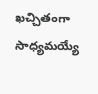ఖచ్చితంగా సాధ్యమయ్యే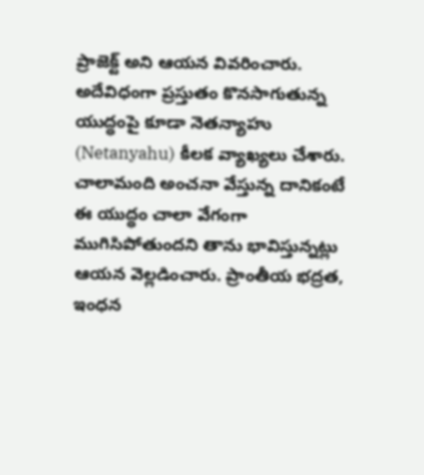ప్రాజెక్ట్ అని ఆయన వివరించారు.
అదేవిధంగా ప్రస్తుతం కొనసాగుతున్న యుద్ధంపై కూడా నెతన్యాహు (Netanyahu) కీలక వ్యాఖ్యలు చేశారు. చాలామంది అంచనా వేస్తున్న దానికంటే ఈ యుద్ధం చాలా వేగంగా ముగిసిపోతుందని తాను భావిస్తున్నట్లు ఆయన వెల్లడించారు. ప్రాంతీయ భద్రత, ఇంధన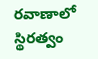రవాణాలో స్థిరత్వం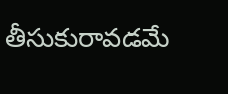తీసుకురావడమే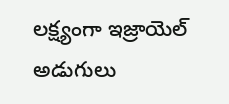లక్ష్యంగా ఇజ్రాయెల్ అడుగులు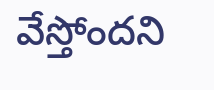వేస్తోందని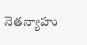నెతన్యాహు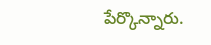పేర్కొన్నారు.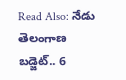Read Also: నేడు తెలంగాణ బడ్జెట్.. 6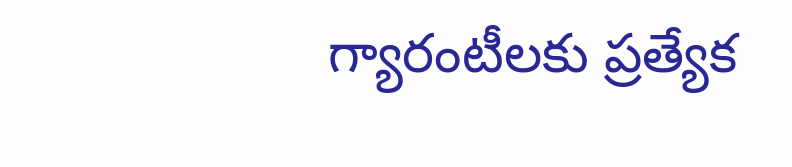గ్యారంటీలకు ప్రత్యేక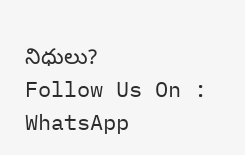నిధులు?
Follow Us On : WhatsApp